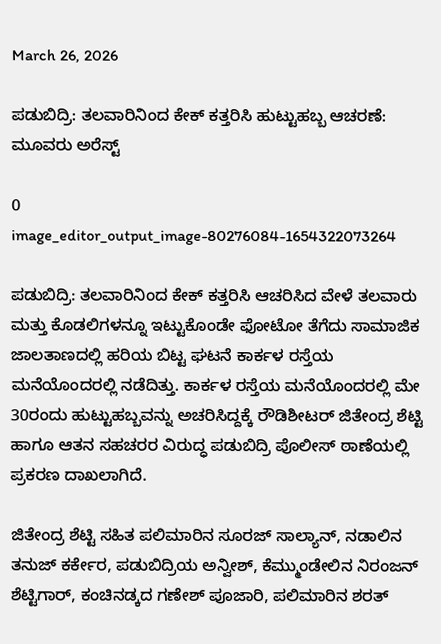March 26, 2026

ಪಡುಬಿದ್ರಿ: ತಲವಾರಿನಿಂದ ಕೇಕ್ ಕತ್ತರಿಸಿ ಹುಟ್ಟುಹಬ್ಬ ಆಚರಣೆ: ಮೂವರು ಅರೆಸ್ಟ್

0
image_editor_output_image-80276084-1654322073264

ಪಡುಬಿದ್ರಿ: ತಲವಾರಿನಿಂದ ಕೇಕ್‌ ಕತ್ತರಿಸಿ ಆಚರಿಸಿದ ವೇಳೆ ತಲವಾರು ಮತ್ತು ಕೊಡಲಿಗಳನ್ನೂ ಇಟ್ಟುಕೊಂಡೇ ಫೋಟೋ ತೆಗೆದು ಸಾಮಾಜಿಕ ಜಾಲತಾಣದಲ್ಲಿ ಹರಿಯ ಬಿಟ್ಟ ಘಟನೆ ಕಾರ್ಕಳ ರಸ್ತೆಯ ಮನೆಯೊಂದರಲ್ಲಿ ನಡೆದಿತ್ತು. ಕಾರ್ಕಳ ರಸ್ತೆಯ ಮನೆಯೊಂದರಲ್ಲಿ ಮೇ 30ರಂದು ಹುಟ್ಟುಹಬ್ಬವನ್ನು ಅಚರಿಸಿದ್ದಕ್ಕೆ ರೌಡಿಶೀಟರ್‌ ಜಿತೇಂದ್ರ ಶೆಟ್ಟಿ ಹಾಗೂ ಆತನ ಸಹಚರರ ವಿರುದ್ಧ ಪಡುಬಿದ್ರಿ ಪೊಲೀಸ್‌ ಠಾಣೆಯಲ್ಲಿ ಪ್ರಕರಣ ದಾಖಲಾಗಿದೆ.

ಜಿತೇಂದ್ರ ಶೆಟ್ಟಿ ಸಹಿತ ಪಲಿಮಾರಿನ ಸೂರಜ್‌ ಸಾಲ್ಯಾನ್‌, ನಡಾಲಿನ ತನುಜ್‌ ಕರ್ಕೇರ, ಪಡುಬಿದ್ರಿಯ ಅನ್ವೀಶ್‌, ಕೆಮ್ಮುಂಡೇಲಿನ ನಿರಂಜನ್‌ ಶೆಟ್ಟಿಗಾರ್‌, ಕಂಚಿನಡ್ಕದ ಗಣೇಶ್‌ ಪೂಜಾರಿ, ಪಲಿಮಾರಿನ ಶರತ್‌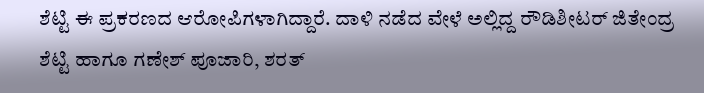ಶೆಟ್ಟಿ ಈ ಪ್ರಕರಣದ ಆರೋಪಿಗಳಾಗಿದ್ದಾರೆ. ದಾಳಿ ನಡೆದ ವೇಳೆ ಅಲ್ಲಿದ್ದ ರೌಡಿಶೀಟರ್‌ ಜಿತೇಂದ್ರ ಶೆಟ್ಟಿ ಹಾಗೂ ಗಣೇಶ್‌ ಪೂಜಾರಿ, ಶರತ್‌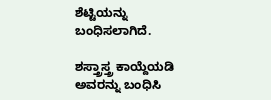ಶೆಟ್ಟಿಯನ್ನು ಬಂಧಿಸಲಾಗಿದೆ.

ಶಸ್ತ್ರಾಸ್ತ್ರ ಕಾಯ್ದೆಯಡಿ ಅವರನ್ನು ಬಂಧಿಸಿ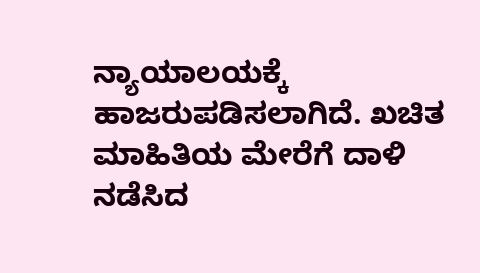ನ್ಯಾಯಾಲಯಕ್ಕೆ ಹಾಜರುಪಡಿಸಲಾಗಿದೆ. ಖಚಿತ ಮಾಹಿತಿಯ ಮೇರೆಗೆ ದಾಳಿ ನಡೆಸಿದ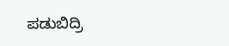ಪಡುಬಿದ್ರಿ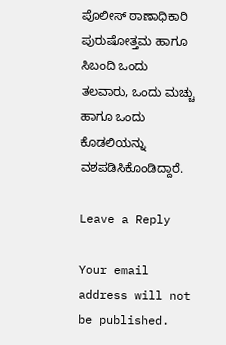ಪೊಲೀಸ್‌ ಠಾಣಾಧಿಕಾರಿ ಪುರುಷೋತ್ತಮ ಹಾಗೂ ಸಿಬಂದಿ ಒಂದು ತಲವಾರು, ಒಂದು ಮಚ್ಚು ಹಾಗೂ ಒಂದು ಕೊಡಲಿಯನ್ನು ವಶಪಡಿಸಿಕೊಂಡಿದ್ದಾರೆ.

Leave a Reply

Your email address will not be published.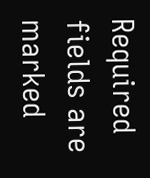Required fields are marked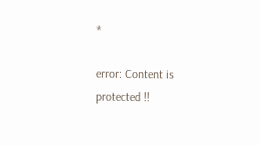*

error: Content is protected !!